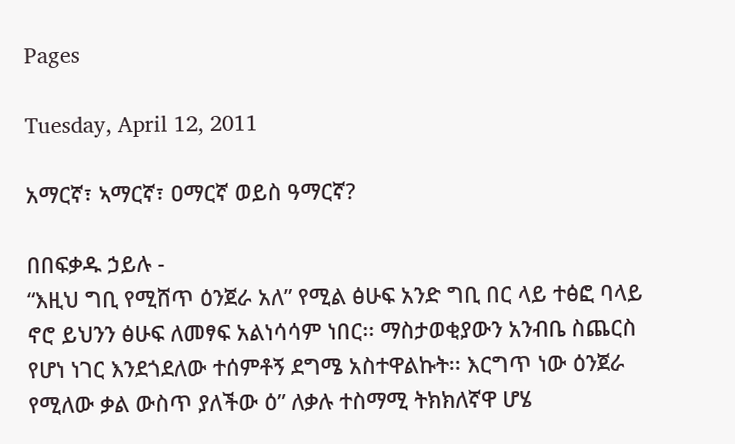Pages

Tuesday, April 12, 2011

አማርኛ፣ ኣማርኛ፣ ዐማርኛ ወይስ ዓማርኛ?

በበፍቃዱ ኃይሉ -
“እዚህ ግቢ የሚሸጥ ዕንጀራ አለ” የሚል ፅሁፍ አንድ ግቢ በር ላይ ተፅፎ ባላይ ኖሮ ይህንን ፅሁፍ ለመፃፍ አልነሳሳም ነበር፡፡ ማስታወቂያውን አንብቤ ስጨርስ የሆነ ነገር እንደጎደለው ተሰምቶኝ ደግሜ አስተዋልኩት፡፡ እርግጥ ነው ዕንጀራ የሚለው ቃል ውስጥ ያለችው ዕ” ለቃሉ ተስማሚ ትክክለኛዋ ሆሄ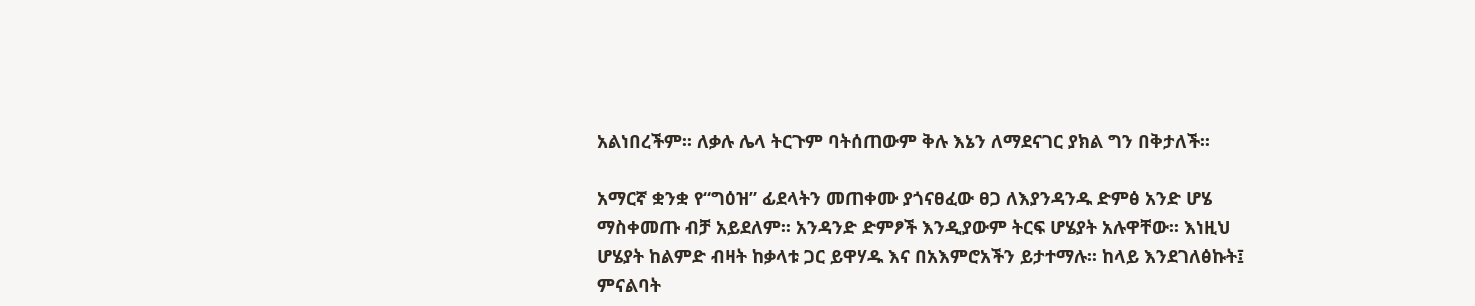አልነበረችም፡፡ ለቃሉ ሌላ ትርጉም ባትሰጠውም ቅሉ እኔን ለማደናገር ያክል ግን በቅታለች፡፡

አማርኛ ቋንቋ የ“ግዕዝ” ፊደላትን መጠቀሙ ያጎናፀፈው ፀጋ ለእያንዳንዱ ድምፅ አንድ ሆሄ ማስቀመጡ ብቻ አይደለም፡፡ አንዳንድ ድምፆች እንዲያውም ትርፍ ሆሄያት አሉዋቸው፡፡ እነዚህ ሆሄያት ከልምድ ብዛት ከቃላቱ ጋር ይዋሃዱ እና በአእምሮአችን ይታተማሉ፡፡ ከላይ እንደገለፅኩት፤ ምናልባት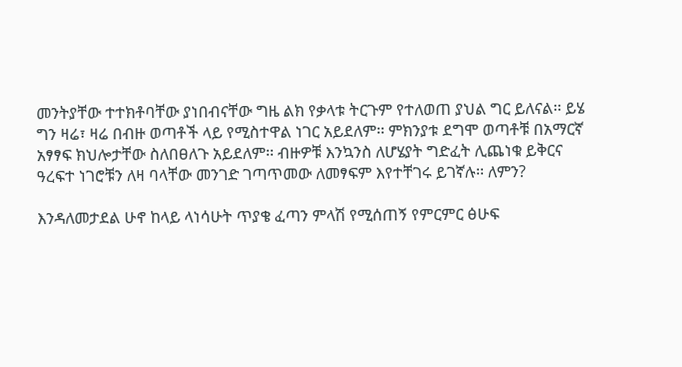መንትያቸው ተተክቶባቸው ያነበብናቸው ግዜ ልክ የቃላቱ ትርጉም የተለወጠ ያህል ግር ይለናል፡፡ ይሄ ግን ዛሬ፣ ዛሬ በብዙ ወጣቶች ላይ የሚስተዋል ነገር አይደለም፡፡ ምክንያቱ ደግሞ ወጣቶቹ በአማርኛ አፃፃፍ ክህሎታቸው ስለበፀለጉ አይደለም፡፡ ብዙዎቹ እንኳንስ ለሆሄያት ግድፈት ሊጨነቁ ይቅርና ዓረፍተ ነገሮቹን ለዛ ባላቸው መንገድ ገጣጥመው ለመፃፍም እየተቸገሩ ይገኛሉ፡፡ ለምን?

እንዳለመታደል ሁኖ ከላይ ላነሳሁት ጥያቄ ፈጣን ምላሽ የሚሰጠኝ የምርምር ፅሁፍ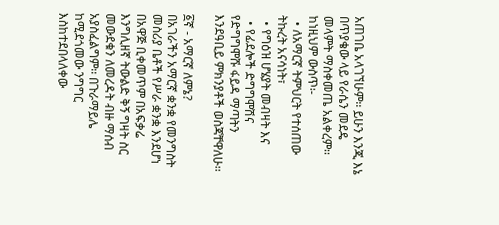አጠገቤ አላገኘሁም፡፡ ይሁን እንጂ እኔ በጥያቄው ላይ የራሴን መደዴ መላምት ማስቀመጤ አልቀረም፡፡ ከነዚህም ውስጥ፡-
  • ለአማርኛ ትምህርት የተሰጠው ትኩረት አናሳነት፣
  • የግዕዝ ሆሄያት መብዛት እና
  • የፊደሎች ድግግሞሽና የድግግሞሹ ፋይዳ ማጣትን እንደዓቢይ ምክንያቶች ወስጃቸዋለሁ፡፡

፩ኛ - አማርኛ ለምኔ?
በአገራችን አማርኛ ቋንቋ የመንግስት መስሪያ ቤቶች የሥራ ቋንቋ እንደሆነ በአዋጅ ቢቀመጥም በአፍቃሬ እንግሊዘኛ ትውልድ ቅኝ ግዛት ስር መውደቁን ለመረዳት ብዙ ማሰብ አያስፈልግም፡፡ በጉራማይሌ ከሚደጎመው ንግግር እስከተደበላለቀው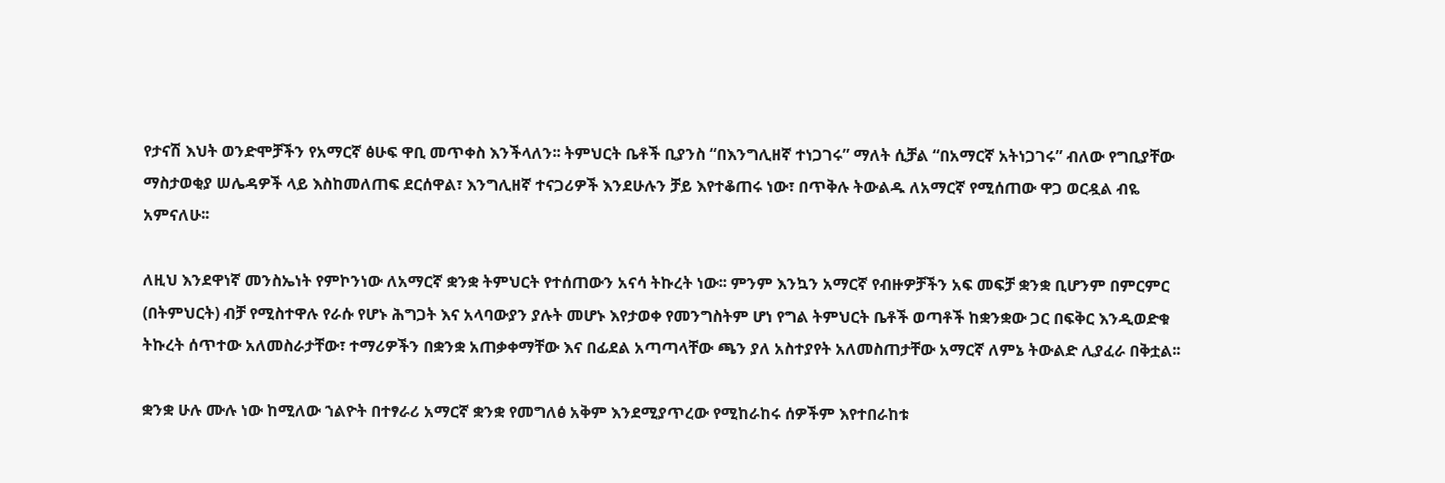የታናሽ እህት ወንድሞቻችን የአማርኛ ፅሁፍ ዋቢ መጥቀስ እንችላለን፡፡ ትምህርት ቤቶች ቢያንስ “በእንግሊዘኛ ተነጋገሩ” ማለት ሲቻል “በአማርኛ አትነጋገሩ” ብለው የግቢያቸው ማስታወቂያ ሠሌዳዎች ላይ እስከመለጠፍ ደርሰዋል፣ እንግሊዘኛ ተናጋሪዎች እንደሁሉን ቻይ እየተቆጠሩ ነው፣ በጥቅሉ ትውልዱ ለአማርኛ የሚሰጠው ዋጋ ወርዷል ብዬ አምናለሁ፡፡

ለዚህ እንደዋነኛ መንስኤነት የምኮንነው ለአማርኛ ቋንቋ ትምህርት የተሰጠውን አናሳ ትኩረት ነው፡፡ ምንም እንኳን አማርኛ የብዙዎቻችን አፍ መፍቻ ቋንቋ ቢሆንም በምርምር (በትምህርት) ብቻ የሚስተዋሉ የራሱ የሆኑ ሕግጋት እና አላባውያን ያሉት መሆኑ እየታወቀ የመንግስትም ሆነ የግል ትምህርት ቤቶች ወጣቶች ከቋንቋው ጋር በፍቅር እንዲወድቁ ትኩረት ሰጥተው አለመስራታቸው፣ ተማሪዎችን በቋንቋ አጠቃቀማቸው እና በፊደል አጣጣላቸው ጫን ያለ አስተያየት አለመስጠታቸው አማርኛ ለምኔ ትውልድ ሊያፈራ በቅቷል፡፡

ቋንቋ ሁሉ ሙሉ ነው ከሚለው ኀልዮት በተፃራሪ አማርኛ ቋንቋ የመግለፅ አቅም እንደሚያጥረው የሚከራከሩ ሰዎችም እየተበራከቱ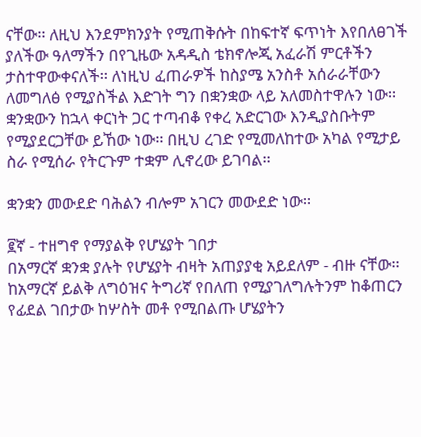ናቸው፡፡ ለዚህ እንደምክንያት የሚጠቅሱት በከፍተኛ ፍጥነት እየበለፀገች ያለችው ዓለማችን በየጊዜው አዳዲስ ቴክኖሎጂ አፈራሽ ምርቶችን ታስተዋውቀናለች፡፡ ለነዚህ ፈጠራዎች ከስያሜ አንስቶ አሰራራቸውን ለመግለፅ የሚያስችል እድገት ግን በቋንቋው ላይ አለመስተዋሉን ነው፡፡ ቋንቋውን ከኋላ ቀርነት ጋር ተጣብቆ የቀረ አድርገው እንዲያስቡትም የሚያደርጋቸው ይኸው ነው፡፡ በዚህ ረገድ የሚመለከተው አካል የሚታይ ስራ የሚሰራ የትርጉም ተቋም ሊኖረው ይገባል፡፡

ቋንቋን መውደድ ባሕልን ብሎም አገርን መውደድ ነው፡፡

፪ኛ - ተዘግኖ የማያልቅ የሆሄያት ገበታ
በአማርኛ ቋንቋ ያሉት የሆሄያት ብዛት አጠያያቂ አይደለም - ብዙ ናቸው፡፡ ከአማርኛ ይልቅ ለግዕዝና ትግሪኛ የበለጠ የሚያገለግሉትንም ከቆጠርን የፊደል ገበታው ከሦስት መቶ የሚበልጡ ሆሄያትን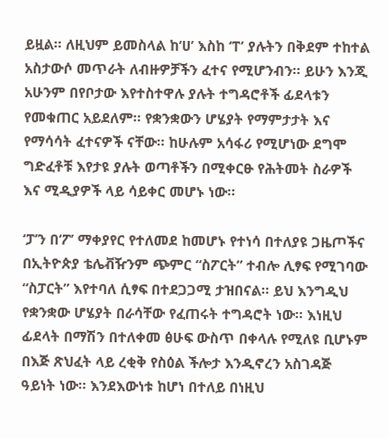ይዟል፡፡ ለዚህም ይመስላል ከ‘ሀ’ እስከ ‘ፐ’ ያሉትን በቅደም ተከተል አስታውሶ መጥራት ለብዙዎቻችን ፈተና የሚሆንብን፡፡ ይሁን እንጂ አሁንም በየቦታው እየተስተዋሉ ያሉት ተግዳሮቶች ፊደላቱን የመቁጠር አይደለም፡፡ የቋንቋውን ሆሄያት የማምታታት እና የማሳሳት ፈተናዎች ናቸው፡፡ ከሁሉም አሳፋሪ የሚሆነው ደግሞ ግድፈቶቹ እየታዩ ያሉት ወጣቶችን በሚቀርፁ የሕትመት ስራዎች እና ሚዲያዎች ላይ ሳይቀር መሆኑ ነው፡፡

‘ፓ’ን በ‘ፖ’ ማቀያየር የተለመደ ከመሆኑ የተነሳ በተለያዩ ጋዜጦችና በኢትዮጵያ ቴሌቭዥንም ጭምር “ስፖርት” ተብሎ ሊፃፍ የሚገባው “ስፓርት” እየተባለ ሲፃፍ በተደጋጋሚ ታዝበናል፡፡ ይህ እንግዲህ የቋንቋው ሆሄያት በራሳቸው የፈጠሩት ተግዳሮት ነው፡፡ እነዚህ ፊደላት በማሽን በተለቀመ ፅሁፍ ውስጥ በቀላሉ የሚለዩ ቢሆኑም በእጅ ጽህፈት ላይ ረቂቅ የስዕል ችሎታ እንዲኖረን አስገዳጅ ዓይነት ነው፡፡ እንደእውነቱ ከሆነ በተለይ በነዚህ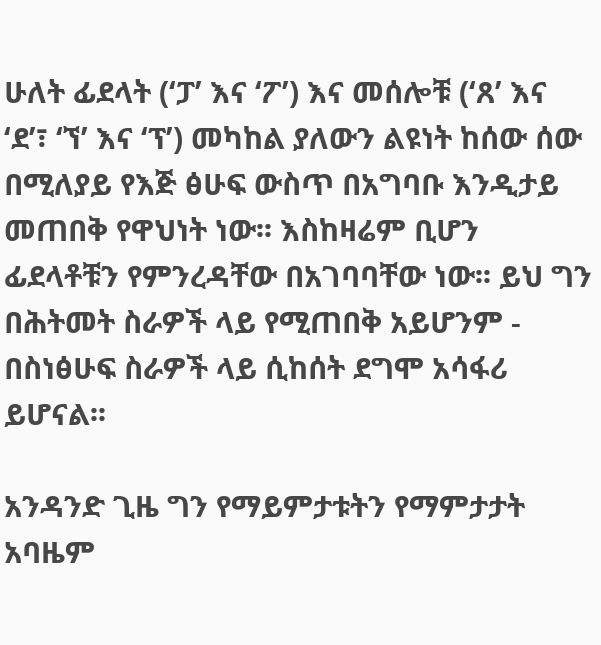ሁለት ፊደላት (‘ፓ’ እና ‘ፖ’) እና መሰሎቹ (‘ጸ’ እና ‘ደ’፣ ‘ኘ’ እና ‘ፕ’) መካከል ያለውን ልዩነት ከሰው ሰው በሚለያይ የእጅ ፅሁፍ ውስጥ በአግባቡ እንዲታይ መጠበቅ የዋህነት ነው፡፡ እስከዛሬም ቢሆን ፊደላቶቹን የምንረዳቸው በአገባባቸው ነው፡፡ ይህ ግን በሕትመት ስራዎች ላይ የሚጠበቅ አይሆንም - በስነፅሁፍ ስራዎች ላይ ሲከሰት ደግሞ አሳፋሪ ይሆናል፡፡

አንዳንድ ጊዜ ግን የማይምታቱትን የማምታታት አባዜም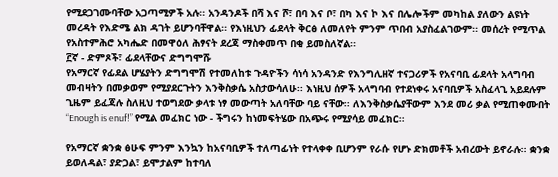የሚደጋገሙባቸው አጋጣሚዎች አሉ፡፡ አንዳንዶች በሻ እና ሾ፣ በባ እና ቦ፣ በካ እና ኮ እና በሌሎችም መካከል ያለውን ልዩነት መረዳት የእድሜ ልክ ዳገት ይሆንባቸዋል፡፡ የእነዚህን ፊደላት ቅርፅ ለመለየት ምንም ጥበብ አያስፈልገውም፡፡ መሰረት የሚጥል የአስተምሕሮ አካሔድ በመዋዕለ ሕፃናት ደረጃ ማስቀመጥ በቂ ይመስለኛል፡፡
፫ኛ - ድምጾች፣ ፊደላቸውና ድግግሞሹ
የአማርኛ የፊደል ሆሄያትን ድግግሞሽ የተመለከቱ ጉዳዮችን ሳነሳ አንዳንድ የእንግሊዘኛ ተናጋሪዎች የአናባቢ ፊደላት አላግባብ መብዛትን በመቃወም የሚያደርጉትን እንቅስቃሴ አስታውሳለሁ፡፡ እነዚህ ሰዎች አላግባብ የተደነቀሩ አናባቢዎች አስፈላጊ አይደሉም ጊዜም ይፈጃሉ ስለዚህ ተወግደው ቃላቱ ነፃ መውጣት አለባቸው ባይ ናቸው፡፡ ለእንቅስቃሴያቸውም እንደ መሪ ቃል የሚጠቀሙበት “Enough is enuf!” የሚል መፈክር ነው - ችግሩን ከነመፍትሄው በአጭሩ የሚያሳይ መፈክር፡፡

የአማርኛ ቋንቋ ፅሁፍ ምንም እንኳን ከአናባቢዎች ተለጣፊነት የተላቀቀ ቢሆንም የራሱ የሆኑ ድክመቶች አብረውት ይኖራሉ፡፡ ቋንቋ ይወለዳል፣ ያድጋል፣ ይሞታልም ከተባለ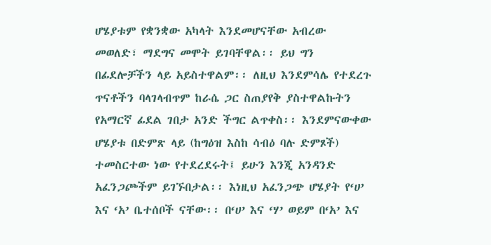ሆሄያቱም የቋንቋው አካላት እንደመሆናቸው አብረው መወለድ፣ ማደግና መሞት ይገባቸዋል፡፡ ይህ ግን በፊደሎቻችን ላይ አይስተዋልም፡፡ ለዚህ እንደምሳሌ የተደረጉ ጥናቶችን ባላገላብጥም ከራሴ ጋር ስጠያየቅ ያስተዋልኩትን የአማርኛ ፊደል ገበታ አንድ ችግር ልጥቀስ፡፡ እንደምናውቀው ሆሄያቱ በድምጽ ላይ (ከግዕዝ እስከ ሳብዕ ባሉ ድምጾች) ተመስርተው ነው የተደረደሩት፤ ይሁን እንጂ አንዳንድ አፈንጋጮችም ይገኙበታል፡፡ እነዚህ አፈንጋጭ ሆሄያት የ‘ሀ’ እና ‘አ’ ቤተሰቦች ናቸው፡፡ በ‘ሀ’ እና ‘ሃ’ ወይም በ‘አ’ እና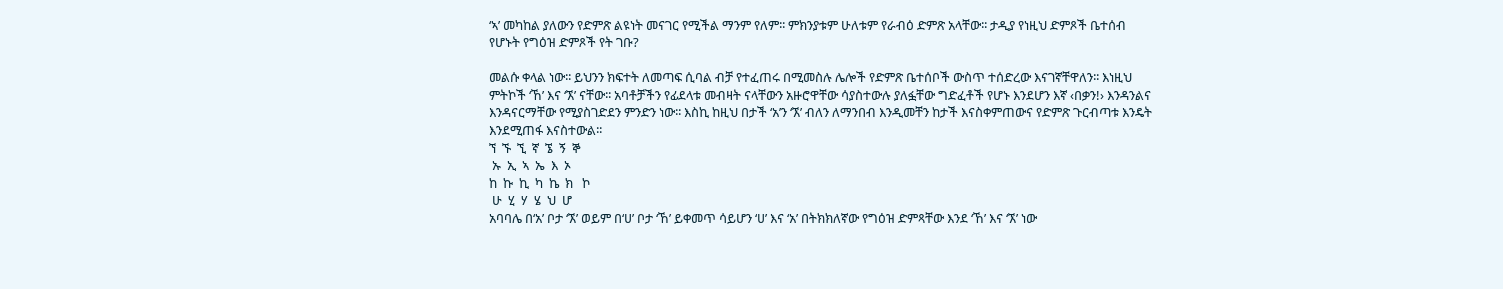‘ኣ’ መካከል ያለውን የድምጽ ልዩነት መናገር የሚችል ማንም የለም፡፡ ምክንያቱም ሁለቱም የራብዕ ድምጽ አላቸው፡፡ ታዲያ የነዚህ ድምጾች ቤተሰብ የሆኑት የግዕዝ ድምጾች የት ገቡ?

መልሱ ቀላል ነው፡፡ ይህንን ክፍተት ለመጣፍ ሲባል ብቻ የተፈጠሩ በሚመስሉ ሌሎች የድምጽ ቤተሰቦች ውስጥ ተሰድረው እናገኛቸዋለን፡፡ እነዚህ ምትኮች ‘ኸ’ እና ‘ኧ’ ናቸው፡፡ አባቶቻችን የፊደላቱ መብዛት ናላቸውን አዙሮዋቸው ሳያስተውሉ ያለፏቸው ግድፈቶች የሆኑ እንደሆን እኛ ‹በቃን!› እንዳንልና እንዳናርማቸው የሚያስገድደን ምንድን ነው፡፡ እስኪ ከዚህ በታች ‘አ’ን ‘ኧ’ ብለን ለማንበብ እንዲመቸን ከታች እናስቀምጠውና የድምጽ ጉርብጣቱ እንዴት እንደሚጠፋ እናስተውል፡፡
ኘ  ኙ  ኚ  ኛ  ኜ  ኝ  ኞ
 ኡ  ኢ  ኣ  ኤ  እ  ኦ
ከ  ኩ  ኪ  ካ  ኬ  ክ   ኮ
 ሁ  ሂ  ሃ  ሄ  ህ  ሆ
አባባሌ በ‘አ’ ቦታ ‘ኧ’ ወይም በ‘ሀ’ ቦታ ‘ኸ’ ይቀመጥ ሳይሆን ‘ሀ’ እና ‘አ’ በትክክለኛው የግዕዝ ድምጻቸው እንደ ‘ኸ’ እና ‘ኧ’ ነው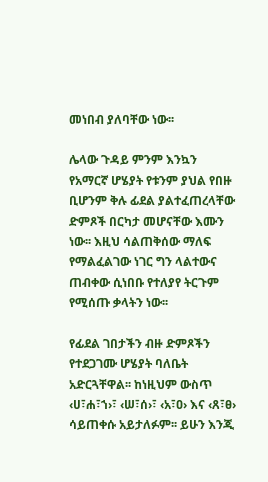መነበብ ያለባቸው ነው፡፡

ሌላው ጉዳይ ምንም እንኳን የአማርኛ ሆሄያት የቱንም ያህል የበዙ ቢሆንም ቅሉ ፊደል ያልተፈጠረላቸው ድምጾች በርካታ መሆናቸው እሙን ነው፡፡ እዚህ ሳልጠቅሰው ማለፍ የማልፈልገው ነገር ግን ላልተውና ጠብቀው ሲነበቡ የተለያየ ትርጉም የሚሰጡ ቃላትን ነው፡፡

የፊደል ገበታችን ብዙ ድምጾችን የተደጋገሙ ሆሄያት ባለቤት አድርጓቸዋል፡፡ ከነዚህም ውስጥ ‹ሀ፣ሐ፣ኀ›፣ ‹ሠ፣ሰ›፣ ‹አ፣ዐ› እና ‹ጸ፣ፀ› ሳይጠቀሱ አይታለፉም፡፡ ይሁን እንጂ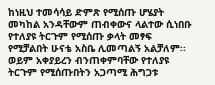ከነዚህ ተመሳሳይ ድምጽ የሚሰጡ ሆሄያት መካከል አንዳቸውም ጠብቀውና ላልተው ሲነበቡ የተለያዩ ትርጉም የሚሰጡ ቃላት መፃፍ የሚቻልበት ሁናቴ አስቤ ሊመጣልኝ አልቻለም፡፡ ወይም አቀያይረን ብንጠቀምባቸው የተለያዩ ትርጉም የሚሰጡበትን አጋጣሚ ሕግጋቱ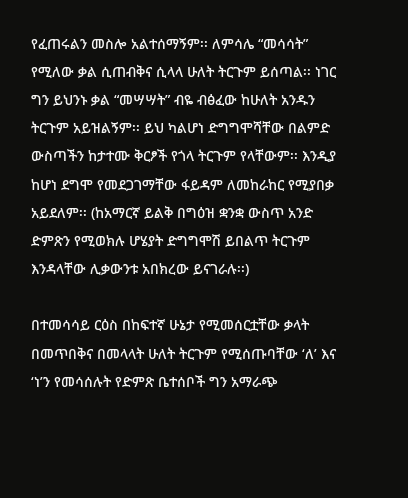የፈጠሩልን መስሎ አልተሰማኝም፡፡ ለምሳሌ “መሳሳት” የሚለው ቃል ሲጠብቅና ሲላላ ሁለት ትርጉም ይሰጣል፡፡ ነገር ግን ይህንኑ ቃል “መሣሣት” ብዬ ብፅፈው ከሁለት አንዱን ትርጉም አይዝልኝም፡፡ ይህ ካልሆነ ድግግሞሻቸው በልምድ ውስጣችን ከታተሙ ቅርፆች የጎላ ትርጉም የላቸውም፡፡ እንዲያ ከሆነ ደግሞ የመደጋገማቸው ፋይዳም ለመከራከር የሚያበቃ አይደለም፡፡ (ከአማርኛ ይልቅ በግዕዝ ቋንቋ ውስጥ አንድ ድምጽን የሚወክሉ ሆሄያት ድግግሞሽ ይበልጥ ትርጉም እንዳላቸው ሊቃውንቱ አበክረው ይናገራሉ፡፡)

በተመሳሳይ ርዕስ በከፍተኛ ሁኔታ የሚመሰርቷቸው ቃላት በመጥበቅና በመላላት ሁለት ትርጉም የሚሰጡባቸው ‘ለ’ እና ‘ነ’ን የመሳሰሉት የድምጽ ቤተሰቦች ግን አማራጭ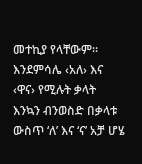መተኪያ የላቸውም፡፡ እንደምሳሌ ‹አለ› እና ‹ዋና› የሚሉት ቃላት እንኳን ብንወስድ በቃላቱ ውስጥ ‘ለ’ እና ‘ና’ አቻ ሆሄ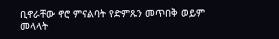ቢኖራቸው ኖሮ ምናልባት የድምጹን መጥበቅ ወይም መላላት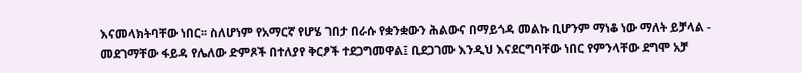እናመላክትባቸው ነበር፡፡ ስለሆነም የአማርኛ የሆሄ ገበታ በራሱ የቋንቋውን ሕልውና በማይጎዳ መልኩ ቢሆንም ማነቆ ነው ማለት ይቻላል - መደገማቸው ፋይዳ የሌለው ድምጾች በተለያየ ቅርፆች ተደጋግመዋል፤ ቢደጋገሙ እንዲህ እናደርግባቸው ነበር የምንላቸው ደግሞ አቻ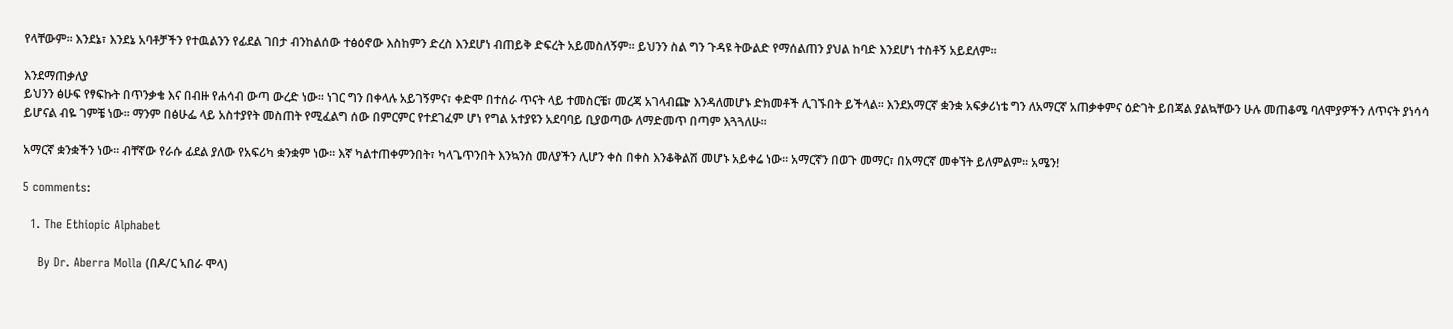የላቸውም፡፡ እንደኔ፣ እንደኔ አባቶቻችን የተዉልንን የፊደል ገበታ ብንከልሰው ተፅዕኖው እስከምን ድረስ እንደሆነ ብጠይቅ ድፍረት አይመስለኝም፡፡ ይህንን ስል ግን ጉዳዩ ትውልድ የማሰልጠን ያህል ከባድ እንደሆነ ተስቶኝ አይደለም፡፡

እንደማጠቃለያ
ይህንን ፅሁፍ የፃፍኩት በጥንቃቄ እና በብዙ የሐሳብ ውጣ ውረድ ነው፡፡ ነገር ግን በቀላሉ አይገኝምና፣ ቀድሞ በተሰራ ጥናት ላይ ተመስርቼ፣ መረጃ አገላብጬ እንዳለመሆኑ ድክመቶች ሊገኙበት ይችላል፡፡ እንደአማርኛ ቋንቋ አፍቃሪነቴ ግን ለአማርኛ አጠቃቀምና ዕድገት ይበጃል ያልኳቸውን ሁሉ መጠቆሜ ባለሞያዎችን ለጥናት ያነሳሳ ይሆናል ብዬ ገምቼ ነው፡፡ ማንም በፅሁፌ ላይ አስተያየት መስጠት የሚፈልግ ሰው በምርምር የተደገፈም ሆነ የግል አተያዩን አደባባይ ቢያወጣው ለማድመጥ በጣም እጓጓለሁ፡፡

አማርኛ ቋንቋችን ነው፡፡ ብቸኛው የራሱ ፊደል ያለው የአፍሪካ ቋንቋም ነው፡፡ እኛ ካልተጠቀምንበት፣ ካላጌጥንበት እንኳንስ መለያችን ሊሆን ቀስ በቀስ እንቆቅልሽ መሆኑ አይቀሬ ነው፡፡ አማርኛን በወጉ መማር፣ በአማርኛ መቀኘት ይለምልም፡፡ አሜን!

5 comments:

  1. The Ethiopic Alphabet

    By Dr. Aberra Molla (በዶ/ር ኣበራ ሞላ)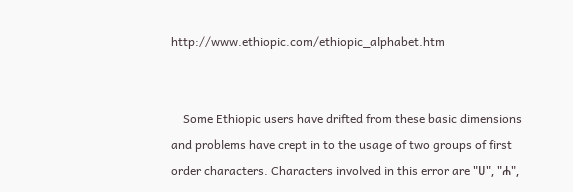http://www.ethiopic.com/ethiopic_alphabet.htm


    Some Ethiopic users have drifted from these basic dimensions and problems have crept in to the usage of two groups of first order characters. Characters involved in this error are "ሀ", "ሐ",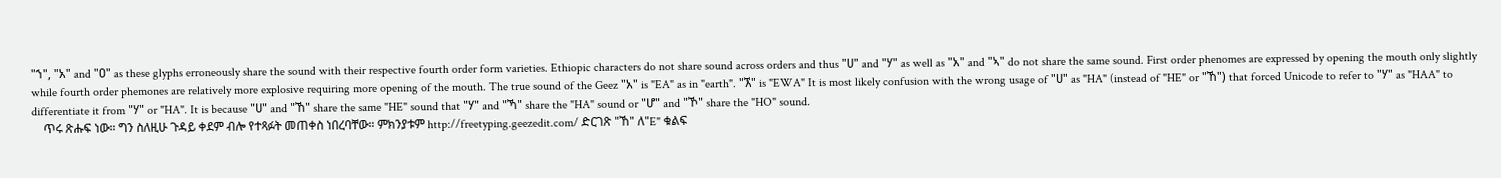"ኀ", "አ" and "ዐ" as these glyphs erroneously share the sound with their respective fourth order form varieties. Ethiopic characters do not share sound across orders and thus "ሀ" and "ሃ" as well as "አ" and "ኣ" do not share the same sound. First order phenomes are expressed by opening the mouth only slightly while fourth order phemones are relatively more explosive requiring more opening of the mouth. The true sound of the Geez "አ" is "EA" as in "earth". "ኧ" is "EWA" It is most likely confusion with the wrong usage of "ሀ" as "HA" (instead of "HE" or "ኸ") that forced Unicode to refer to "ሃ" as "HAA" to differentiate it from "ሃ" or "HA". It is because "ሀ" and "ኸ" share the same "HE" sound that "ሃ" and "ኻ" share the "HA" sound or "ሆ" and "ኾ" share the "HO" sound.
    ጥሩ ጽሑፍ ነው። ግን ስለዚሁ ጉዳይ ቀደም ብሎ የተጻፉት መጠቀስ ነበረባቸው። ምክንያቱም http://freetyping.geezedit.com/ ድርገጽ "ኸ" ለ"E" ቁልፍ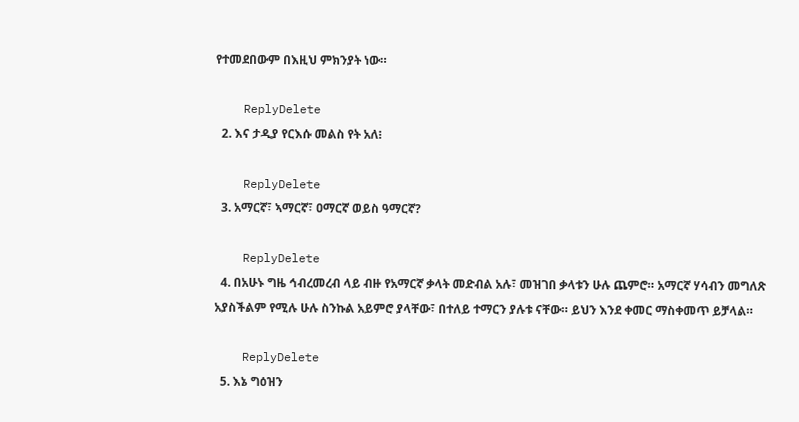የተመደበውም በእዚህ ምክንያት ነው።

    ReplyDelete
  2. እና ታዲያ የርእሱ መልስ የት አለ፧

    ReplyDelete
  3. አማርኛ፣ ኣማርኛ፣ ዐማርኛ ወይስ ዓማርኛ?

    ReplyDelete
  4. በአሁኑ ግዜ ኅብረመረብ ላይ ብዙ የአማርኛ ቃላት መድብል አሉ፣ መዝገበ ቃላቱን ሁሉ ጨምሮ። አማርኛ ሃሳብን መግለጽ አያስችልም የሚሉ ሁሉ ስንኩል አይምሮ ያላቸው፣ በተለይ ተማርን ያሉቱ ናቸው። ይህን እንደ ቀመር ማስቀመጥ ይቻላል።

    ReplyDelete
  5. እኔ ግዕዝን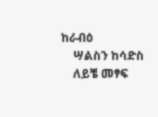ከራብዕ
    ሣልስን ከሳድስ
    ለይቼ መፃፍ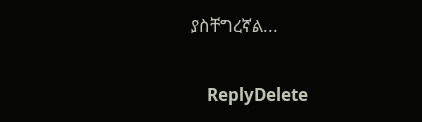ያስቸግረኛል...

    ReplyDelete